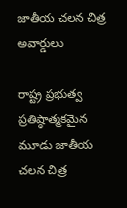జాతీయ చలన చిత్ర అవార్డులు

రాష్ట్ర ప్రభుత్వ ప్రతిష్ఠాత్మకమైన మూడు జాతీయ చలన చిత్ర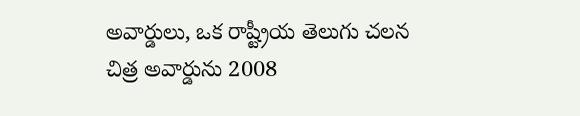అవార్డులు, ఒక రాష్ట్రీయ తెలుగు చలన చిత్ర అవార్డును 2008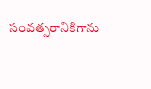సంవత్సరానికిగాను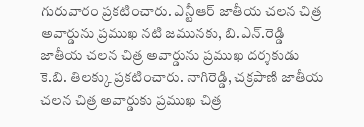గురువారం ప్రకటించారు. ఎన్టీఆర్ జాతీయ చలన చిత్ర అవార్డును ప్రముఖ నటి జమునకు, బి.ఎన్.రెడ్డి జాతీయ చలన చిత్ర అవార్డును ప్రముఖ దర్శకుడు కె.బి. తిలక్కు ప్రకటించారు. నాగిరెడ్డి, చక్రపాణి జాతీయ చలన చిత్ర అవార్డుకు ప్రముఖ చిత్ర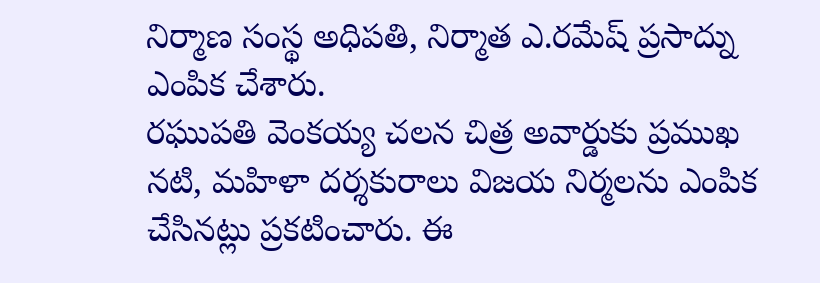నిర్మాణ సంస్థ అధిపతి, నిర్మాత ఎ.రమేష్ ప్రసాద్ను ఎంపిక చేశారు.
రఘుపతి వెంకయ్య చలన చిత్ర అవార్డుకు ప్రముఖ నటి, మహిళా దర్శకురాలు విజయ నిర్మలను ఎంపిక చేసినట్లు ప్రకటించారు. ఈ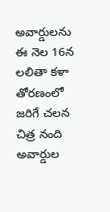అవార్డులను ఈ నెల 16న లలితా కళా తోరణంలో జరిగే చలన చిత్ర నంది అవార్డుల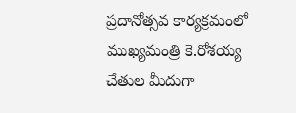ప్రదానోత్సవ కార్యక్రమంలో ముఖ్యమంత్రి కె.రోశయ్య చేతుల మీదుగా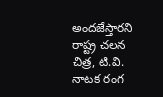అందజేస్తారని రాష్ట్ర చలన చిత్ర, టి.వి. నాటక రంగ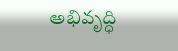అభివృద్ధి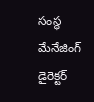సంస్థ మేనేజింగ్ డైరెక్టర్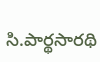సి.పార్థసారథి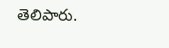తెలిపారు.